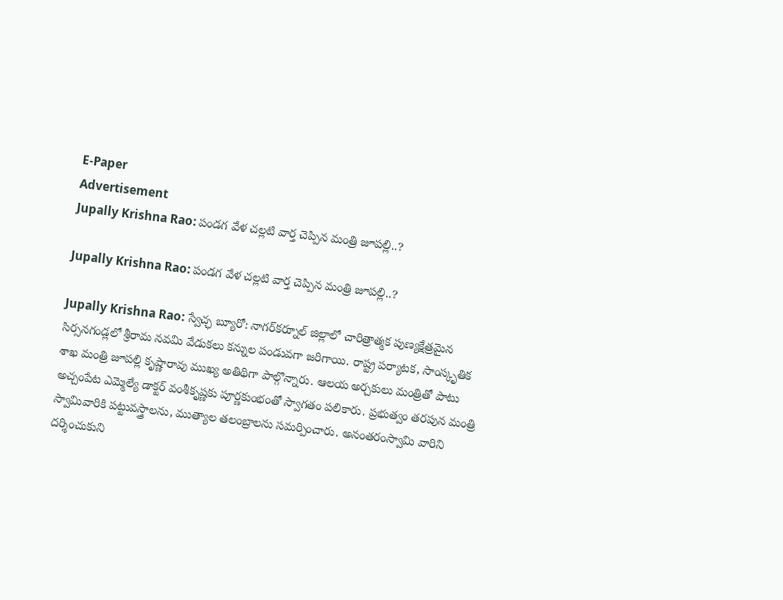E-Paper
Advertisement
Jupally Krishna Rao: పండగ వేళ చల్లటి వార్త చెప్పిన మంత్రి జూపల్లి..?

Jupally Krishna Rao: పండగ వేళ చల్లటి వార్త చెప్పిన మంత్రి జూపల్లి..?

Jupally Krishna Rao: స్వేచ్ఛ బ్యూరో: నాగర్‌కర్నూల్ జిల్లాలో చారిత్రాత్మక పుణ్యక్షేత్రమైన సిర్సనగండ్లలో శ్రీరామ నవమి వేడుకలు కన్నుల పండువగా జరిగాయి. రాష్ట్ర పర్యాటక, సాంస్కృతిక శాఖ మంత్రి జూపల్లి కృష్ణారావు ముఖ్య అతిథిగా పాల్గొన్నారు. ఆలయ అర్చకులు మంత్రితో పాటు అచ్చంపేట ఎమ్మెల్యే డాక్టర్ వంశీకృష్ణకు పూర్ణకుంభంతో స్వాగతం పలికారు. ప్రభుత్వం తరపున మంత్రి స్వామివారికి పట్టువస్త్రాలను, ముత్యాల తలంబ్రాలను సమర్పించారు. అనంతరంస్వామి వారిని దర్శించుకుని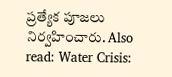ప్రత్యేక పూజలు నిర్వహించారు. Also read: Water Crisis: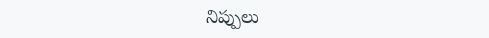నిప్పులు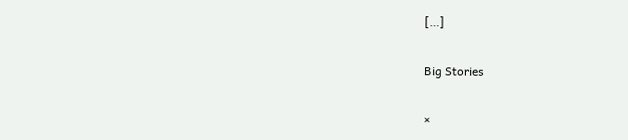[…]

Big Stories

×